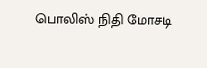பொலிஸ் நிதி மோசடி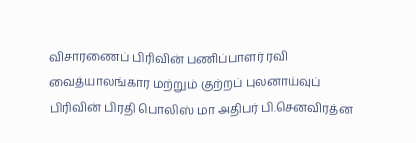விசாரணைப் பிரிவின் பணிப்பாளர் ரவி வைத்யாலங்கார மற்றும் குற்றப் புலனாய்வுப் பிரிவின் பிரதி பொலிஸ் மா அதிபர் பி.செனவிரத்ன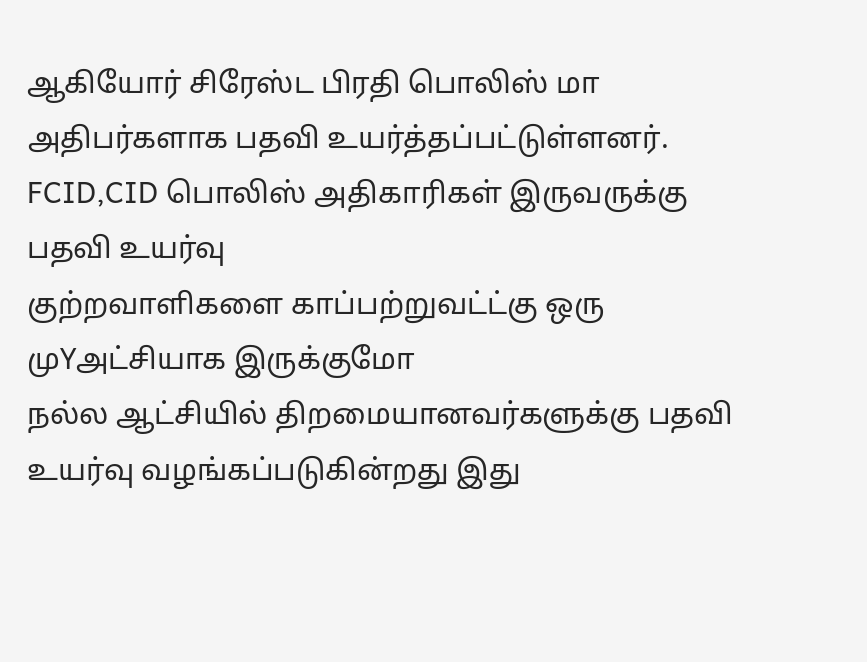ஆகியோர் சிரேஸ்ட பிரதி பொலிஸ் மா அதிபர்களாக பதவி உயர்த்தப்பட்டுள்ளனர்.
FCID,CID பொலிஸ் அதிகாரிகள் இருவருக்கு பதவி உயர்வு
குற்றவாளிகளை காப்பற்றுவட்ட்கு ஒரு முYஅட்சியாக இருக்குமோ
நல்ல ஆட்சியில் திறமையானவர்களுக்கு பதவி உயர்வு வழங்கப்படுகின்றது இது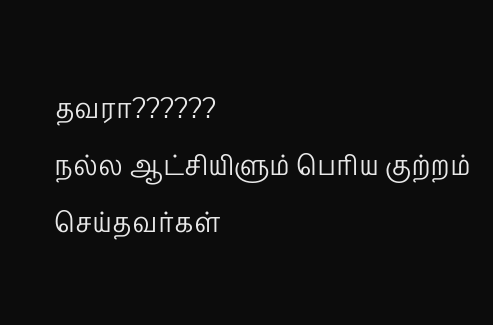தவரா??????
நல்ல ஆட்சியிளும் பெரிய குற்றம் செய்தவர்கள்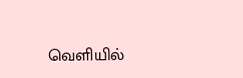வெளியில்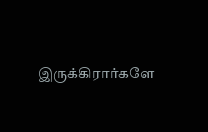இருக்கிரார்களே